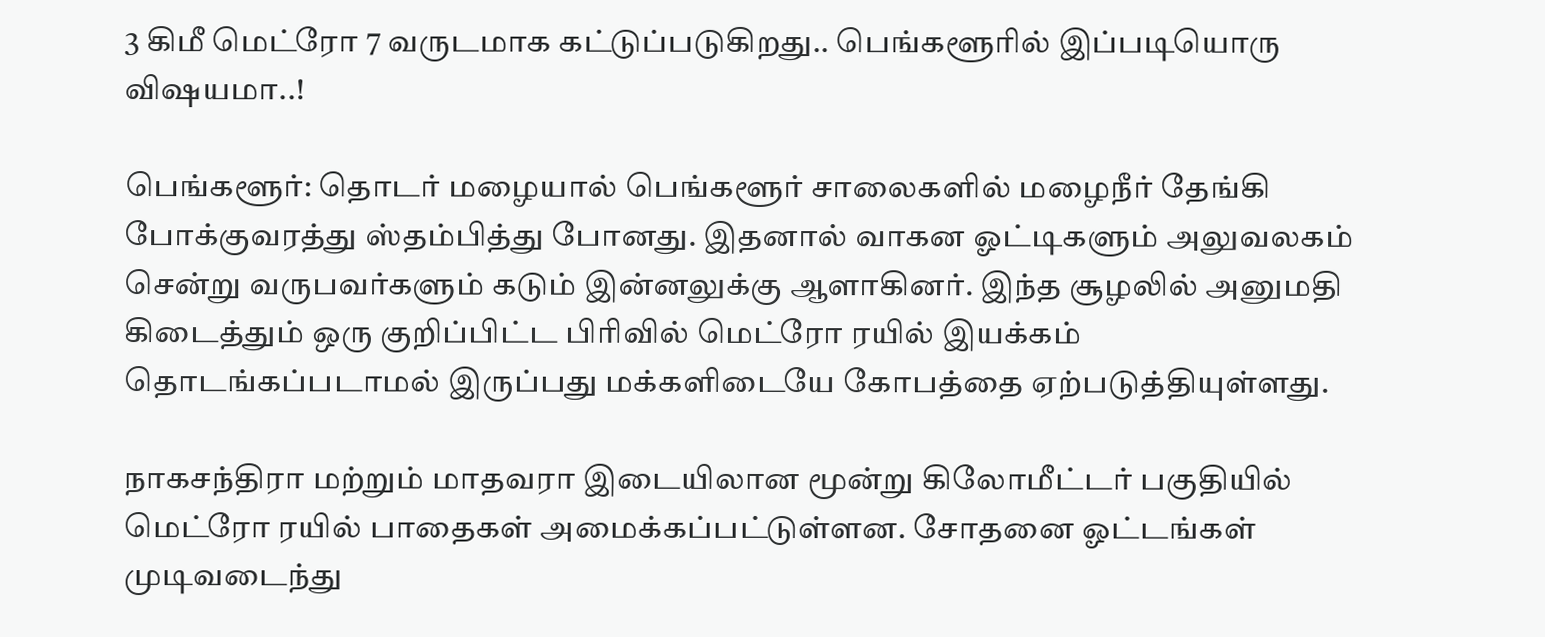3 கிமீ மெட்ரோ 7 வருடமாக கட்டுப்படுகிறது.. பெங்களூரில் இப்படியொரு விஷயமா..!

பெங்களூர்: தொடர் மழையால் பெங்களூர் சாலைகளில் மழைநீர் தேங்கி போக்குவரத்து ஸ்தம்பித்து போனது. இதனால் வாகன ஓட்டிகளும் அலுவலகம் சென்று வருபவர்களும் கடும் இன்னலுக்கு ஆளாகினர். இந்த சூழலில் அனுமதி கிடைத்தும் ஒரு குறிப்பிட்ட பிரிவில் மெட்ரோ ரயில் இயக்கம் தொடங்கப்படாமல் இருப்பது மக்களிடையே கோபத்தை ஏற்படுத்தியுள்ளது.

நாகசந்திரா மற்றும் மாதவரா இடையிலான மூன்று கிலோமீட்டர் பகுதியில் மெட்ரோ ரயில் பாதைகள் அமைக்கப்பட்டுள்ளன. சோதனை ஓட்டங்கள் முடிவடைந்து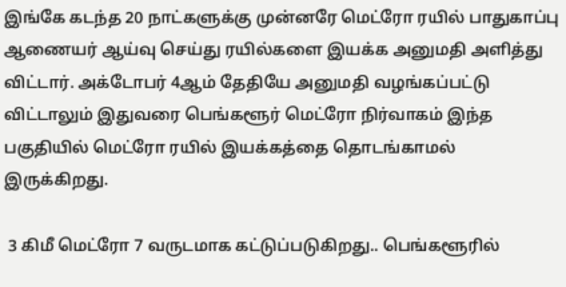இங்கே கடந்த 20 நாட்களுக்கு முன்னரே மெட்ரோ ரயில் பாதுகாப்பு ஆணையர் ஆய்வு செய்து ரயில்களை இயக்க அனுமதி அளித்து விட்டார். அக்டோபர் 4ஆம் தேதியே அனுமதி வழங்கப்பட்டு விட்டாலும் இதுவரை பெங்களூர் மெட்ரோ நிர்வாகம் இந்த பகுதியில் மெட்ரோ ரயில் இயக்கத்தை தொடங்காமல் இருக்கிறது.

 3 கிமீ மெட்ரோ 7 வருடமாக கட்டுப்படுகிறது.. பெங்களூரில்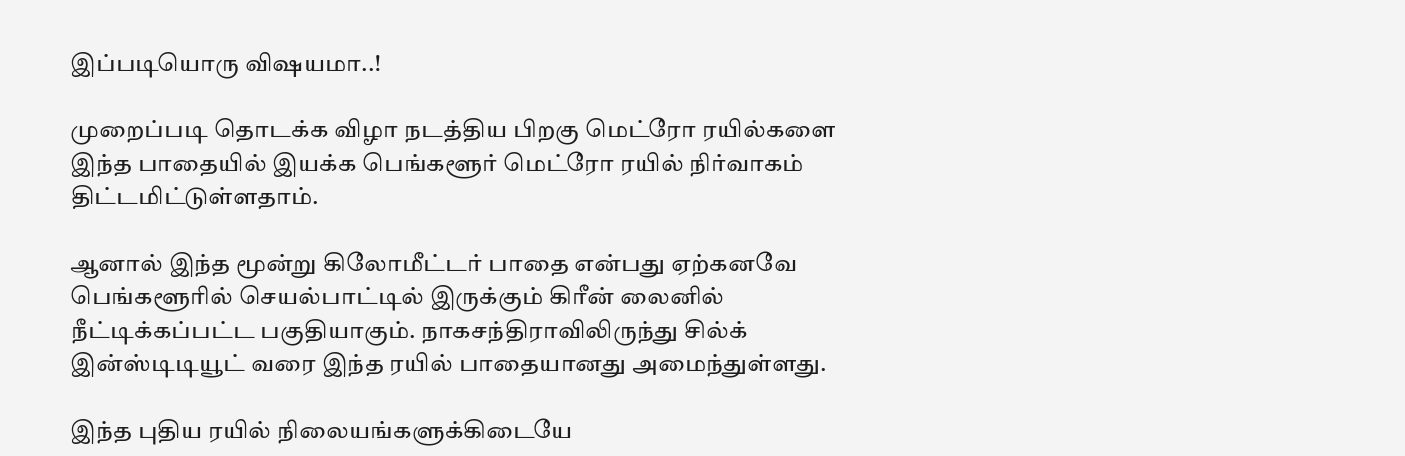இப்படியொரு விஷயமா..!

முறைப்படி தொடக்க விழா நடத்திய பிறகு மெட்ரோ ரயில்களை இந்த பாதையில் இயக்க பெங்களூர் மெட்ரோ ரயில் நிர்வாகம் திட்டமிட்டுள்ளதாம்.

ஆனால் இந்த மூன்று கிலோமீட்டர் பாதை என்பது ஏற்கனவே பெங்களூரில் செயல்பாட்டில் இருக்கும் கிரீன் லைனில் நீட்டிக்கப்பட்ட பகுதியாகும். நாகசந்திராவிலிருந்து சில்க் இன்ஸ்டிடியூட் வரை இந்த ரயில் பாதையானது அமைந்துள்ளது.

இந்த புதிய ரயில் நிலையங்களுக்கிடையே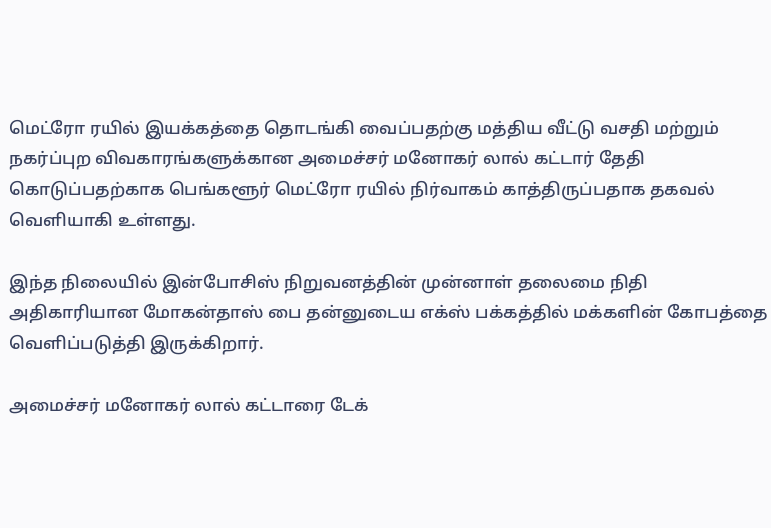மெட்ரோ ரயில் இயக்கத்தை தொடங்கி வைப்பதற்கு மத்திய வீட்டு வசதி மற்றும் நகர்ப்புற விவகாரங்களுக்கான அமைச்சர் மனோகர் லால் கட்டார் தேதி கொடுப்பதற்காக பெங்களூர் மெட்ரோ ரயில் நிர்வாகம் காத்திருப்பதாக தகவல் வெளியாகி உள்ளது.

இந்த நிலையில் இன்போசிஸ் நிறுவனத்தின் முன்னாள் தலைமை நிதி அதிகாரியான மோகன்தாஸ் பை தன்னுடைய எக்ஸ் பக்கத்தில் மக்களின் கோபத்தை வெளிப்படுத்தி இருக்கிறார்.

அமைச்சர் மனோகர் லால் கட்டாரை டேக்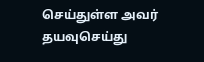செய்துள்ள அவர் தயவுசெய்து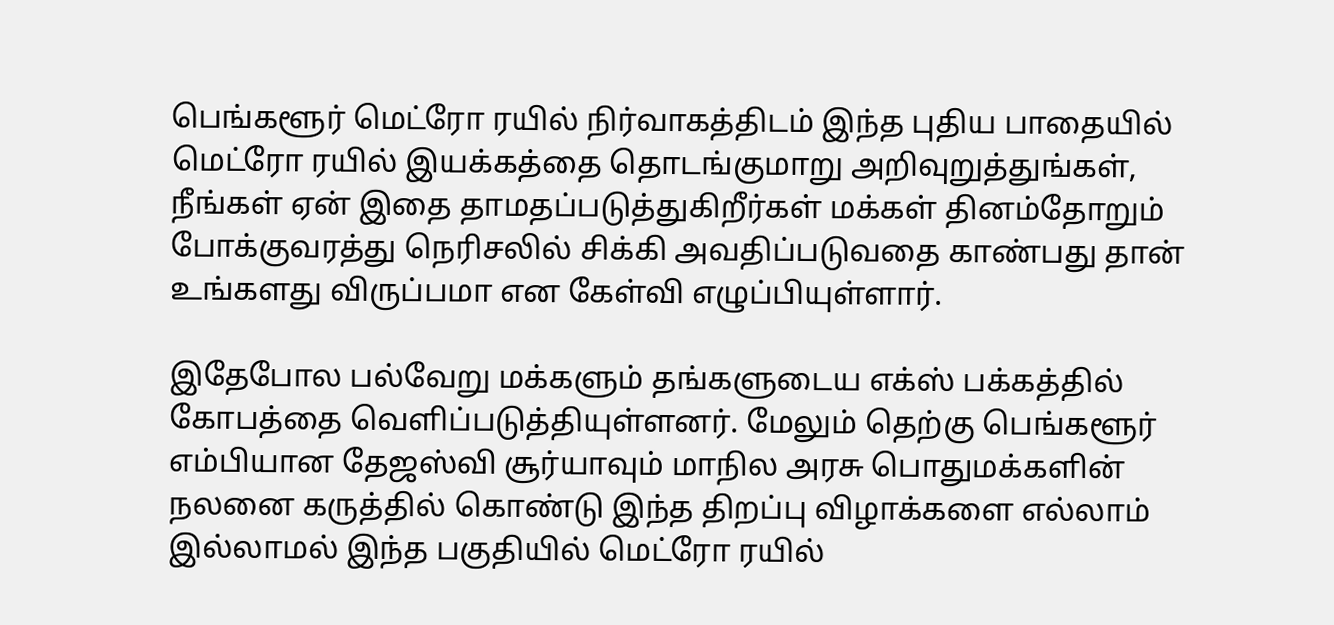பெங்களூர் மெட்ரோ ரயில் நிர்வாகத்திடம் இந்த புதிய பாதையில் மெட்ரோ ரயில் இயக்கத்தை தொடங்குமாறு அறிவுறுத்துங்கள், நீங்கள் ஏன் இதை தாமதப்படுத்துகிறீர்கள் மக்கள் தினம்தோறும் போக்குவரத்து நெரிசலில் சிக்கி அவதிப்படுவதை காண்பது தான் உங்களது விருப்பமா என கேள்வி எழுப்பியுள்ளார்.

இதேபோல பல்வேறு மக்களும் தங்களுடைய எக்ஸ் பக்கத்தில் கோபத்தை வெளிப்படுத்தியுள்ளனர். மேலும் தெற்கு பெங்களூர் எம்பியான தேஜஸ்வி சூர்யாவும் மாநில அரசு பொதுமக்களின் நலனை கருத்தில் கொண்டு இந்த திறப்பு விழாக்களை எல்லாம் இல்லாமல் இந்த பகுதியில் மெட்ரோ ரயில்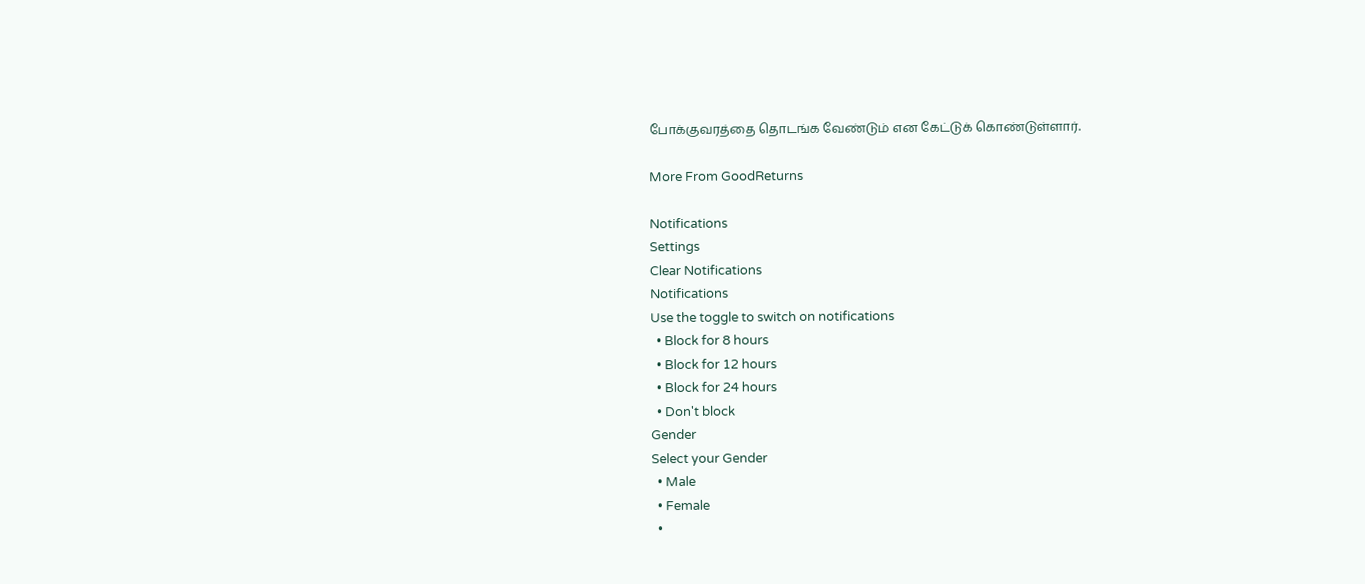போக்குவரத்தை தொடங்க வேண்டும் என கேட்டுக் கொண்டுள்ளார்.

More From GoodReturns

Notifications
Settings
Clear Notifications
Notifications
Use the toggle to switch on notifications
  • Block for 8 hours
  • Block for 12 hours
  • Block for 24 hours
  • Don't block
Gender
Select your Gender
  • Male
  • Female
  •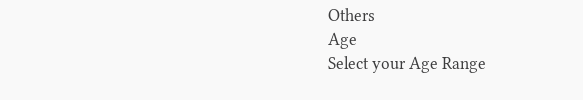Others
Age
Select your Age Range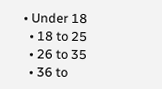• Under 18
  • 18 to 25
  • 26 to 35
  • 36 to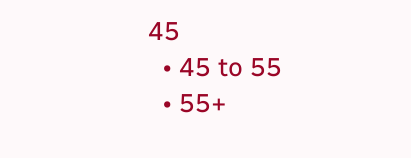45
  • 45 to 55
  • 55+